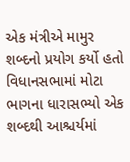એક મંત્રીએ મામુર શબ્દનો પ્રયોગ કર્યો હતો વિધાનસભામાં મોટા ભાગના ધારાસભ્યો એક શબ્દથી આશ્ચર્યમાં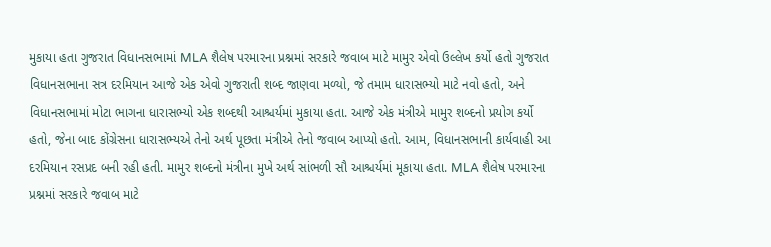મુકાયા હતા ગુજરાત વિધાનસભામાં MLA શૈલેષ પરમારના પ્રશ્નમાં સરકારે જવાબ માટે મામુર એવો ઉલ્લેખ કર્યો હતો ગુજરાત વિધાનસભાના સત્ર દરમિયાન આજે એક એવો ગુજરાતી શબ્દ જાણવા મળ્યો, જે તમામ ધારાસભ્યો માટે નવો હતો, અને વિધાનસભામાં મોટા ભાગના ધારાસભ્યો એક શબ્દથી આશ્ચર્યમાં મુકાયા હતા. આજે એક મંત્રીએ મામુર શબ્દનો પ્રયોગ કર્યો હતો, જેના બાદ કોંગ્રેસના ધારાસભ્યએ તેનો અર્થ પૂછતા મંત્રીએ તેનો જવાબ આપ્યો હતો. આમ, વિધાનસભાની કાર્યવાહી આ દરમિયાન રસપ્રદ બની રહી હતી. મામુર શબ્દનો મંત્રીના મુખે અર્થ સાંભળી સૌ આશ્ચર્યમાં મૂકાયા હતા. MLA શૈલેષ પરમારના પ્રશ્નમાં સરકારે જવાબ માટે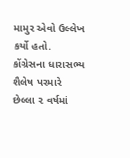મામુર એવો ઉલ્લેખ કર્યો હતો.
કોંગ્રેસના ધારાસભ્ય શૈલેષ પરમારે છેલ્લા ૨ વર્ષમાં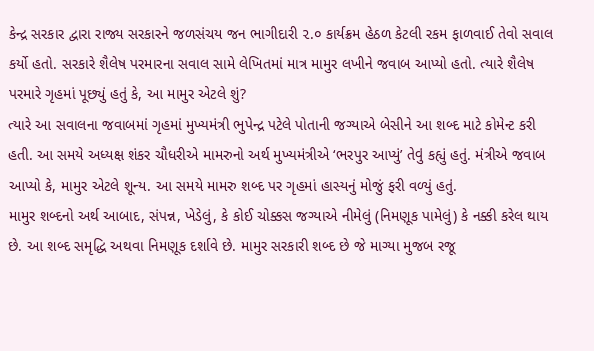કેન્દ્ર સરકાર દ્વારા રાજ્ય સરકારને જળસંચય જન ભાગીદારી ૨.૦ કાર્યક્રમ હેઠળ કેટલી રકમ ફાળવાઈ તેવો સવાલ કર્યો હતો. સરકારે શૈલેષ પરમારના સવાલ સામે લેખિતમાં માત્ર મામુર લખીને જવાબ આપ્યો હતો. ત્યારે શૈલેષ પરમારે ગૃહમાં પૂછ્યું હતું કે, આ મામુર એટલે શું?
ત્યારે આ સવાલના જવાબમાં ગૃહમાં મુખ્યમંત્રી ભુપેન્દ્ર પટેલે પોતાની જગ્યાએ બેસીને આ શબ્દ માટે કોમેન્ટ કરી હતી. આ સમયે અધ્યક્ષ શંકર ચૌધરીએ મામરુનો અર્થ મુખ્યમંત્રીએ ‘ભરપુર આપ્યું’ તેવું કહ્યું હતું. મંત્રીએ જવાબ આપ્યો કે, મામુર એટલે શૂન્ય. આ સમયે મામરુ શબ્દ પર ગૃહમાં હાસ્યનું મોજું ફરી વળ્યું હતું.
મામુર શબ્દનો અર્થ આબાદ, સંપન્ન, ખેડેલું, કે કોઈ ચોક્કસ જગ્યાએ નીમેલું (નિમણૂક પામેલું) કે નક્કી કરેલ થાય છે. આ શબ્દ સમૃદ્ધિ અથવા નિમણૂક દર્શાવે છે. મામુર સરકારી શબ્દ છે જે માગ્યા મુજબ રજૂ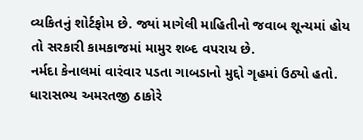વ્યકિતનું શોર્ટફોમ છે. જ્યાં માગેલી માહિતીનો જવાબ શૂન્યમાં હોય તો સરકારી કામકાજમાં મામુર શબ્દ વપરાય છે.
નર્મદા કેનાલમાં વારંવાર પડતા ગાબડાનો મુદ્દો ગૃહમાં ઉઠ્યો હતો. ધારાસભ્ય અમરતજી ઠાકોરે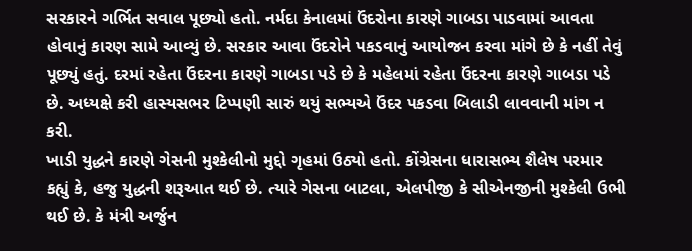સરકારને ગર્ભિત સવાલ પૂછ્યો હતો. નર્મદા કેનાલમાં ઉંદરોના કારણે ગાબડા પાડવામાં આવતા હોવાનું કારણ સામે આવ્યું છે. સરકાર આવા ઉંદરોને પકડવાનું આયોજન કરવા માંગે છે કે નહીં તેવું પૂછ્યું હતું. દરમાં રહેતા ઉંદરના કારણે ગાબડા પડે છે કે મહેલમાં રહેતા ઉંદરના કારણે ગાબડા પડે છે. અધ્યક્ષે કરી હાસ્યસભર ટિપ્પણી સારું થયું સભ્યએ ઉંદર પકડવા બિલાડી લાવવાની માંગ ન કરી.
ખાડી યુદ્ધને કારણે ગેસની મુશ્કેલીનો મુદ્દો ગૃહમાં ઉઠ્યો હતો. કોંગ્રેસના ધારાસભ્ય શૈલેષ પરમાર કહ્યું કે, હજુ યુદ્ધની શરૂઆત થઈ છે. ત્યારે ગેસના બાટલા, એલપીજી કે સીએનજીની મુશ્કેલી ઉભી થઈ છે. કે મંત્રી અર્જુન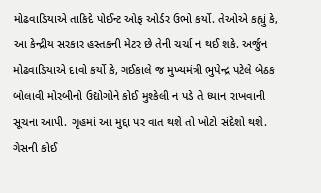મોઢવાડિયાએ તાકિદે પોઈન્ટ ઓફ ઓર્ડર ઉભો કર્યો. તેઓએ કહ્યું કે, આ કેન્દ્રીય સરકાર હસ્તકની મેટર છે તેની ચર્ચા ન થઈ શકે. અર્જુન મોઢવાડિયાએ દાવો કર્યો કે, ગઈકાલે જ મુખ્યમંત્રી ભુપેન્દ્ર પટેલે બેઠક બોલાવી મોરબીનો ઉદ્યોગોને કોઈ મુશ્કેલી ન પડે તે ધ્યાન રાખવાની સૂચના આપી. ગૃહમાં આ મુદ્દા પર વાત થશે તો ખોટો સંદેશો થશે. ગેસની કોઈ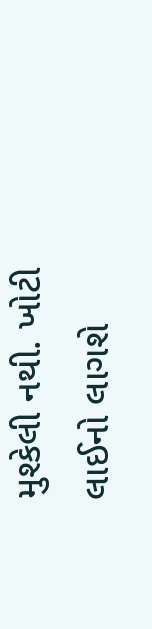મુશ્કેલી નથી. ખોટી લાઈનો લાગશે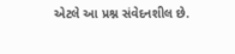એટલે આ પ્રશ્ન સંવેદનશીલ છે.